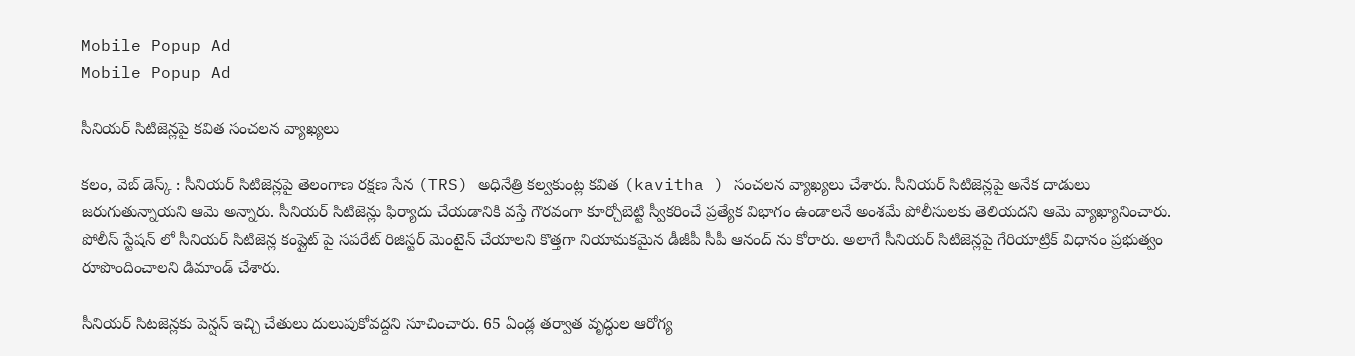Mobile Popup Ad
Mobile Popup Ad

సీనియర్ సిటిజెన్లపై కవిత సంచలన వ్యాఖ్యలు

కలం, వెబ్ డెస్క్ : సీనియర్ సిటిజెన్లపై తెలంగాణ రక్షణ సేన (TRS) అధినేత్రి కల్వకుంట్ల కవిత (kavitha ) సంచలన వ్యాఖ్యలు చేశారు. సీనియర్ సిటిజెన్లపై అనేక దాడులు జరుగుతున్నాయని ఆమె అన్నారు. సీనియర్ సిటిజెన్లు ఫిర్యాదు చేయడానికి వస్తే గౌరవంగా కూర్చోబెట్టి స్వీకరించే ప్రత్యేక విభాగం ఉండాలనే అంశమే పోలీసులకు తెలియదని ఆమె వ్యాఖ్యానించారు. పోలీస్ స్టేషన్ లో సీనియర్ సిటిజెన్ల కంప్లైట్ పై సపరేట్ రిజిస్టర్ మెంటైన్ చేయాలని కొత్తగా నియామకమైన డీజీపీ సీపీ ఆనంద్ ను కోరారు. అలాగే సీనియర్ సిటిజెన్లపై గేరియాట్రిక్ విధానం ప్రభుత్వం రూపొందించాలని డిమాండ్ చేశారు.

సీనియర్ సిటజెన్లకు పెన్షన్ ఇచ్చి చేతులు దులుపుకోవద్దని సూచించారు. 65 ఏండ్ల తర్వాత వృద్ధుల ఆరోగ్య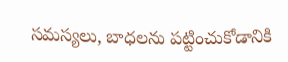సమస్యలు, బాధలను పట్టించుకోడానికి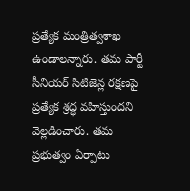ప్రత్యేక మంత్రిత్వశాఖ ఉండాలన్నారు. తమ పార్టీ సీనియర్ సిటిజెన్ల రక్షణపై ప్రత్యేక శ్రద్ధ వహిస్తుందని వెల్లడించారు. తమ ప్రభుత్వం ఏర్పాటు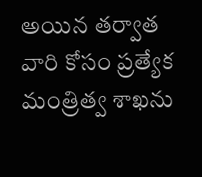అయిన తర్వాత వారి కోసం ప్రత్యేక మంత్రిత్వ శాఖను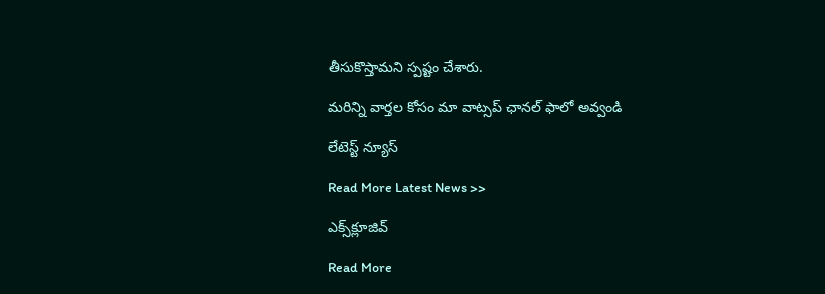తీసుకొస్తామని స్పష్టం చేశారు.

మ‌రిన్ని వార్త‌ల కోసం మా వాట్స‌ప్ ఛాన‌ల్ ఫాలో అవ్వండి

లేటెస్ట్ న్యూస్‌

Read More Latest News >>

ఎక్స్‌క్లూజివ్‌

Read More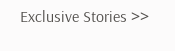Exclusive Stories >>